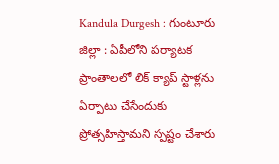Kandula Durgesh : గుంటూరు జిల్లా : ఏపీలోని పర్యాటక ప్రాంతాలలో లిక్ క్యాప్ స్టాళ్లను ఏర్పాటు చేసేందుకు ప్రోత్సహిస్తామని స్పష్టం చేశారు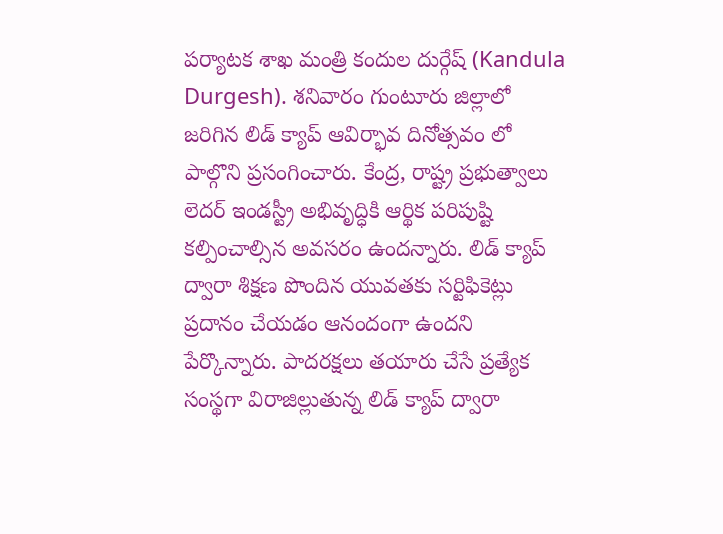పర్యాటక శాఖ మంత్రి కందుల దుర్గేష్ (Kandula Durgesh). శనివారం గుంటూరు జిల్లాలో జరిగిన లిడ్ క్యాప్ ఆవిర్భావ దినోత్సవం లో పాల్గొని ప్రసంగించారు. కేంద్ర, రాష్ట్ర ప్రభుత్వాలు లెదర్ ఇండస్ట్రీ అభివృద్ధికి ఆర్థిక పరిపుష్టి కల్పించాల్సిన అవసరం ఉందన్నారు. లిడ్ క్యాప్ ద్వారా శిక్షణ పొందిన యువతకు సర్టిఫికెట్లు ప్రదానం చేయడం ఆనందంగా ఉందని పేర్కొన్నారు. పాదరక్షలు తయారు చేసే ప్రత్యేక సంస్థగా విరాజిల్లుతున్న లిడ్ క్యాప్ ద్వారా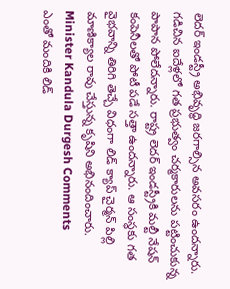లెదర్ ఇండస్ట్రీ అభివృద్ధి జరగాల్సిన అవసరం ఉందన్నారు. గడిచిన ఐదేళ్లలో గత ప్రభుత్వం చర్మకారులను పట్టించుకున్న పాపాన పోలేదన్నారు. రాష్ట్ర లెదర్ ఇండస్ట్రీకి మల్టీ నేషన్ కంపెనీలతో పోటీ పడే సత్తా ఉందన్నారు. ఆ సంస్థకు గత వైభవాన్ని తిరిగి తెచ్చే విధంగా లిడ్ క్యాప్ చైర్మన్ పిల్లి మాణిక్యాల రావు చేస్తున్న కృషిని అభినందించారు.
Minister Kandula Durgesh Comments
ఎంతో మందికి లిడ్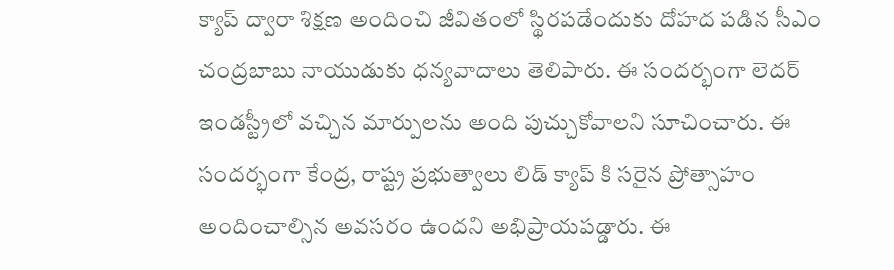క్యాప్ ద్వారా శిక్షణ అందించి జీవితంలో స్థిరపడేందుకు దోహద పడిన సీఎం చంద్రబాబు నాయుడుకు ధన్యవాదాలు తెలిపారు. ఈ సందర్భంగా లెదర్ ఇండస్ట్రీలో వచ్చిన మార్పులను అంది పుచ్చుకోవాలని సూచించారు. ఈ సందర్భంగా కేంద్ర, రాష్ట్ర ప్రభుత్వాలు లిడ్ క్యాప్ కి సరైన ప్రోత్సాహం అందించాల్సిన అవసరం ఉందని అభిప్రాయపడ్డారు. ఈ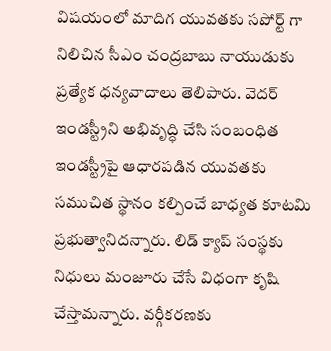విషయంలో మాదిగ యువతకు సపోర్ట్ గా నిలిచిన సీఎం చంద్రబాబు నాయుడుకు ప్రత్యేక ధన్యవాదాలు తెలిపారు. వెదర్ ఇండస్ట్రీని అభివృద్ధి చేసి సంబంధిత ఇండస్ట్రీపై ఆధారపడిన యువతకు సముచిత స్థానం కల్పించే బాధ్యత కూటమి ప్రభుత్వానిదన్నారు. లిడ్ క్యాప్ సంస్థకు నిధులు మంజూరు చేసే విధంగా కృషి చేస్తామన్నారు. వర్గీకరణకు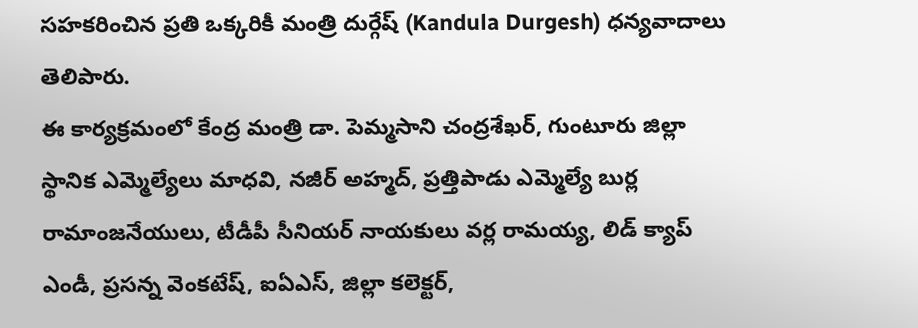సహకరించిన ప్రతి ఒక్కరికీ మంత్రి దుర్గేష్ (Kandula Durgesh) ధన్యవాదాలు తెలిపారు.
ఈ కార్యక్రమంలో కేంద్ర మంత్రి డా. పెమ్మసాని చంద్రశేఖర్, గుంటూరు జిల్లా స్థానిక ఎమ్మెల్యేలు మాధవి, నజీర్ అహ్మద్, ప్రత్తిపాడు ఎమ్మెల్యే బుర్ల రామాంజనేయులు, టీడీపీ సీనియర్ నాయకులు వర్ల రామయ్య, లిడ్ క్యాప్ ఎండీ, ప్రసన్న వెంకటేష్, ఐఏఎస్, జిల్లా కలెక్టర్,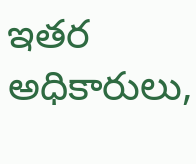ఇతర అధికారులు,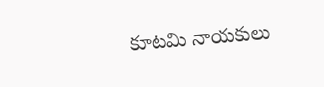కూటమి నాయకులు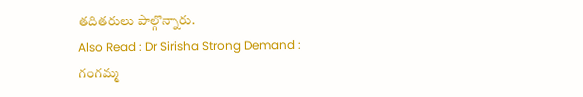తదితరులు పాల్గొన్నారు.
Also Read : Dr Sirisha Strong Demand : గంగమ్మ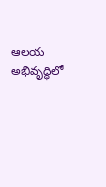ఆలయ అభివృద్ధిలో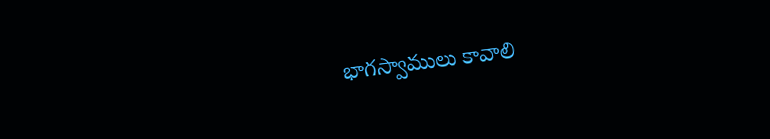భాగస్వాములు కావాలి